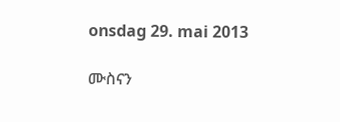onsdag 29. mai 2013

ሙስናን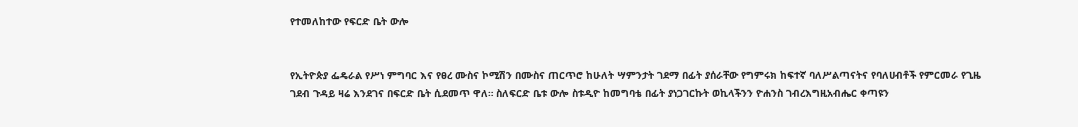የተመለከተው የፍርድ ቤት ውሎ


የኢትዮጵያ ፌዴራል የሥነ ምግባር እና የፀረ ሙስና ኮሚሽን በሙስና ጠርጥሮ ከሁለት ሣምንታት ገደማ በፊት ያሰራቸው የግምሩክ ከፍተኛ ባለሥልጣናትና የባለሀብቶች የምርመራ የጊዜ
ገደብ ጉዳይ ዛሬ እንደገና በፍርድ ቤት ሲደመጥ ዋለ። ስለፍርድ ቤቱ ውሎ ስቱዲዮ ከመግባቴ በፊት ያነጋገርኩት ወኪላችንን ዮሐንስ ገብረእግዚአብሔር ቀጣዩን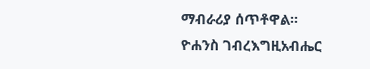ማብራሪያ ሰጥቶዋል።
ዮሐንስ ገብረእግዚአብሔር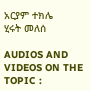አርያም ተክሌ
ሂሩት መለሰ

AUDIOS AND VIDEOS ON THE TOPIC :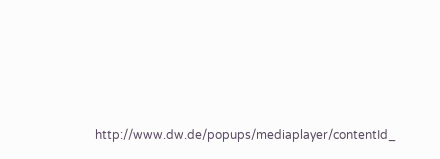http://www.dw.de/popups/mediaplayer/contentId_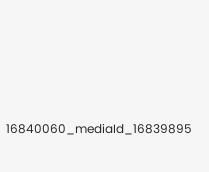16840060_mediaId_16839895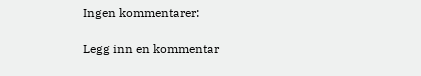Ingen kommentarer:

Legg inn en kommentar